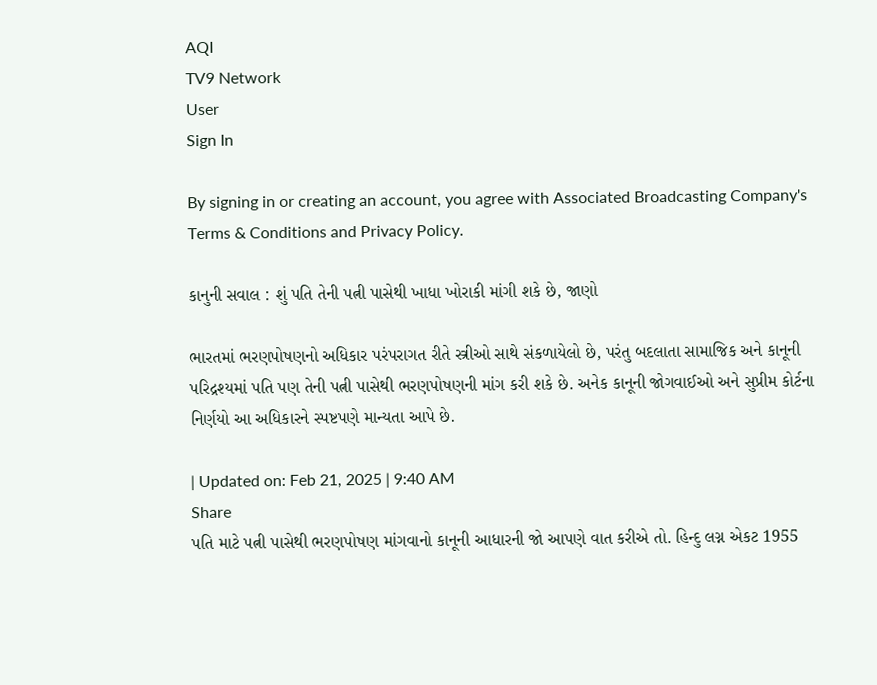AQI
TV9 Network
User
Sign In

By signing in or creating an account, you agree with Associated Broadcasting Company's Terms & Conditions and Privacy Policy.

કાનુની સવાલ : શું પતિ તેની પત્ની પાસેથી ખાધા ખોરાકી માંગી શકે છે, જાણો

ભારતમાં ભરણપોષણનો અધિકાર પરંપરાગત રીતે સ્ત્રીઓ સાથે સંકળાયેલો છે, પરંતુ બદલાતા સામાજિક અને કાનૂની પરિદ્રશ્યમાં પતિ પણ તેની પત્ની પાસેથી ભરણપોષણની માંગ કરી શકે છે. અનેક કાનૂની જોગવાઈઓ અને સુપ્રીમ કોર્ટના નિર્ણયો આ અધિકારને સ્પષ્ટપણે માન્યતા આપે છે.

| Updated on: Feb 21, 2025 | 9:40 AM
Share
પતિ માટે પત્ની પાસેથી ભરણપોષણ માંગવાનો કાનૂની આધારની જો આપણે વાત કરીએ તો. હિન્દુ લગ્ન એકટ 1955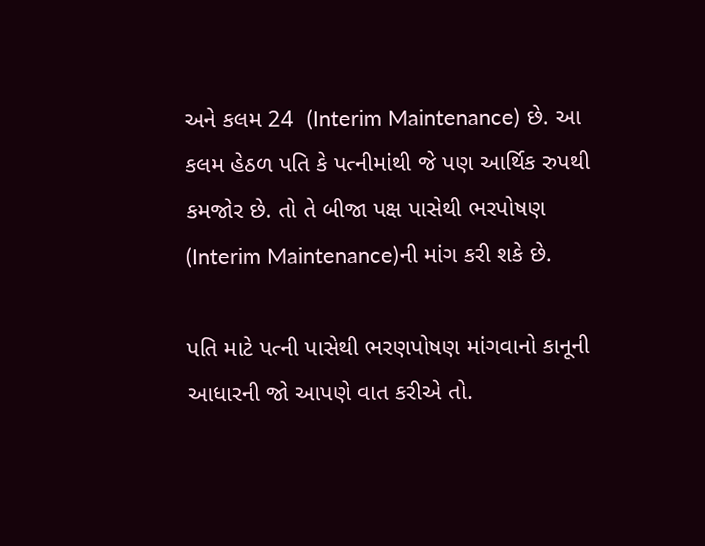અને કલમ 24  (Interim Maintenance) છે. આ કલમ હેઠળ પતિ કે પત્નીમાંથી જે પણ આર્થિક રુપથી કમજોર છે. તો તે બીજા પક્ષ પાસેથી ભરપોષણ (Interim Maintenance)ની માંગ કરી શકે છે.

પતિ માટે પત્ની પાસેથી ભરણપોષણ માંગવાનો કાનૂની આધારની જો આપણે વાત કરીએ તો.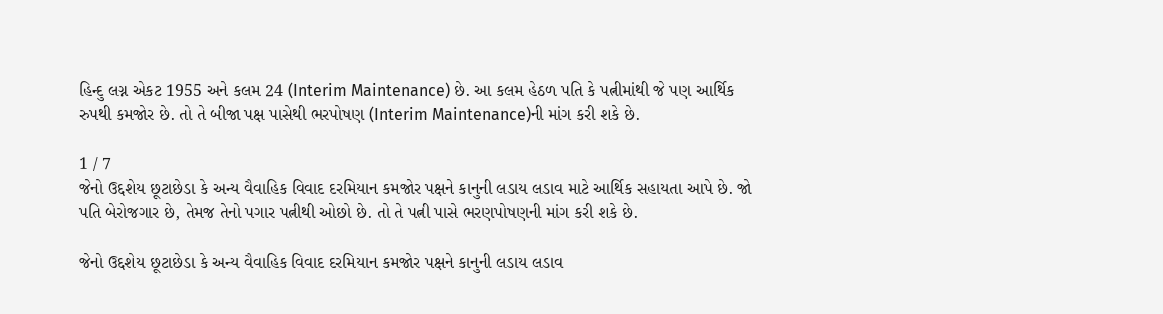હિન્દુ લગ્ન એકટ 1955 અને કલમ 24 (Interim Maintenance) છે. આ કલમ હેઠળ પતિ કે પત્નીમાંથી જે પણ આર્થિક રુપથી કમજોર છે. તો તે બીજા પક્ષ પાસેથી ભરપોષણ (Interim Maintenance)ની માંગ કરી શકે છે.

1 / 7
જેનો ઉદ્દશેય છૂટાછેડા કે અન્ય વૈવાહિક વિવાદ દરમિયાન કમજોર પક્ષને કાનુની લડાય લડાવ માટે આર્થિક સહાયતા આપે છે. જો પતિ બેરોજગાર છે, તેમજ તેનો પગાર પત્નીથી ઓછો છે. તો તે પત્ની પાસે ભરણપોષણની માંગ કરી શકે છે.

જેનો ઉદ્દશેય છૂટાછેડા કે અન્ય વૈવાહિક વિવાદ દરમિયાન કમજોર પક્ષને કાનુની લડાય લડાવ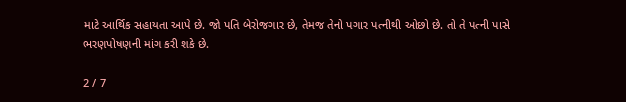માટે આર્થિક સહાયતા આપે છે. જો પતિ બેરોજગાર છે, તેમજ તેનો પગાર પત્નીથી ઓછો છે. તો તે પત્ની પાસે ભરણપોષણની માંગ કરી શકે છે.

2 / 7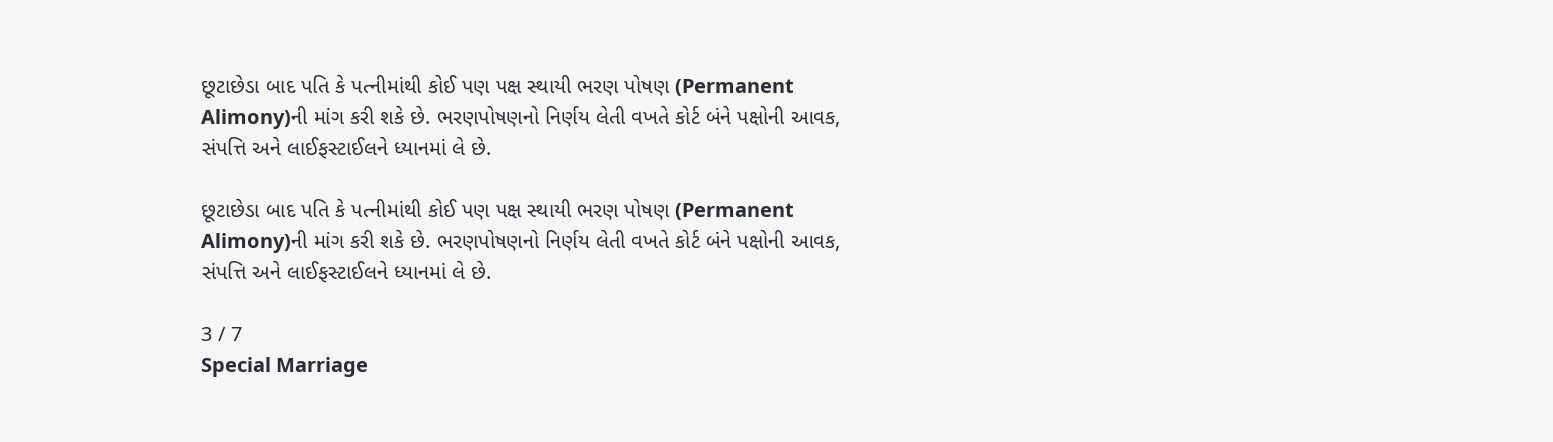છૂટાછેડા બાદ પતિ કે પત્નીમાંથી કોઈ પણ પક્ષ સ્થાયી ભરણ પોષણ (Permanent Alimony)ની માંગ કરી શકે છે. ભરણપોષણનો નિર્ણય લેતી વખતે કોર્ટ બંને પક્ષોની આવક, સંપત્તિ અને લાઈફસ્ટાઈલને ધ્યાનમાં લે છે.

છૂટાછેડા બાદ પતિ કે પત્નીમાંથી કોઈ પણ પક્ષ સ્થાયી ભરણ પોષણ (Permanent Alimony)ની માંગ કરી શકે છે. ભરણપોષણનો નિર્ણય લેતી વખતે કોર્ટ બંને પક્ષોની આવક, સંપત્તિ અને લાઈફસ્ટાઈલને ધ્યાનમાં લે છે.

3 / 7
Special Marriage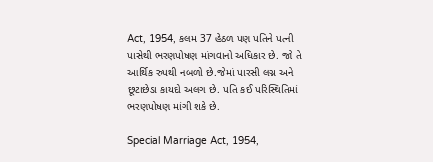Act, 1954, કલમ 37 હેઠળ પણ પતિને પત્ની પાસેથી ભરણપોષણ માંગવાનો અધિકાર છે. જો તે આર્થિક રુપથી નબળો છે.જેમાં પારસી લગ્ન અને છૂટાછેડા કાયદો અલગ છે. પતિ કઈ પરિસ્થિતિમાં ભરણપોષણ માંગી શકે છે.

Special Marriage Act, 1954,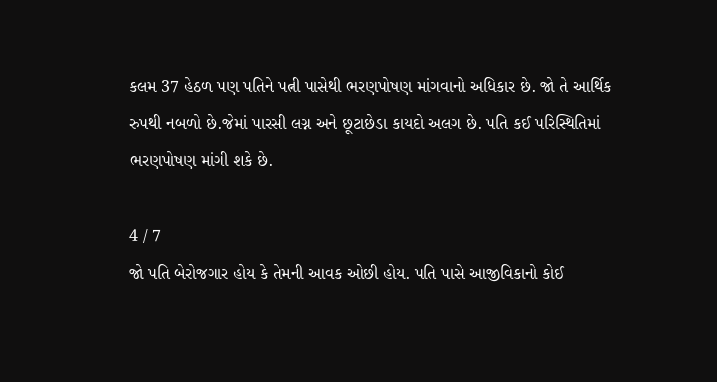કલમ 37 હેઠળ પણ પતિને પત્ની પાસેથી ભરણપોષણ માંગવાનો અધિકાર છે. જો તે આર્થિક રુપથી નબળો છે.જેમાં પારસી લગ્ન અને છૂટાછેડા કાયદો અલગ છે. પતિ કઈ પરિસ્થિતિમાં ભરણપોષણ માંગી શકે છે.

4 / 7
જો પતિ બેરોજગાર હોય કે તેમની આવક ઓછી હોય. પતિ પાસે આજીવિકાનો કોઈ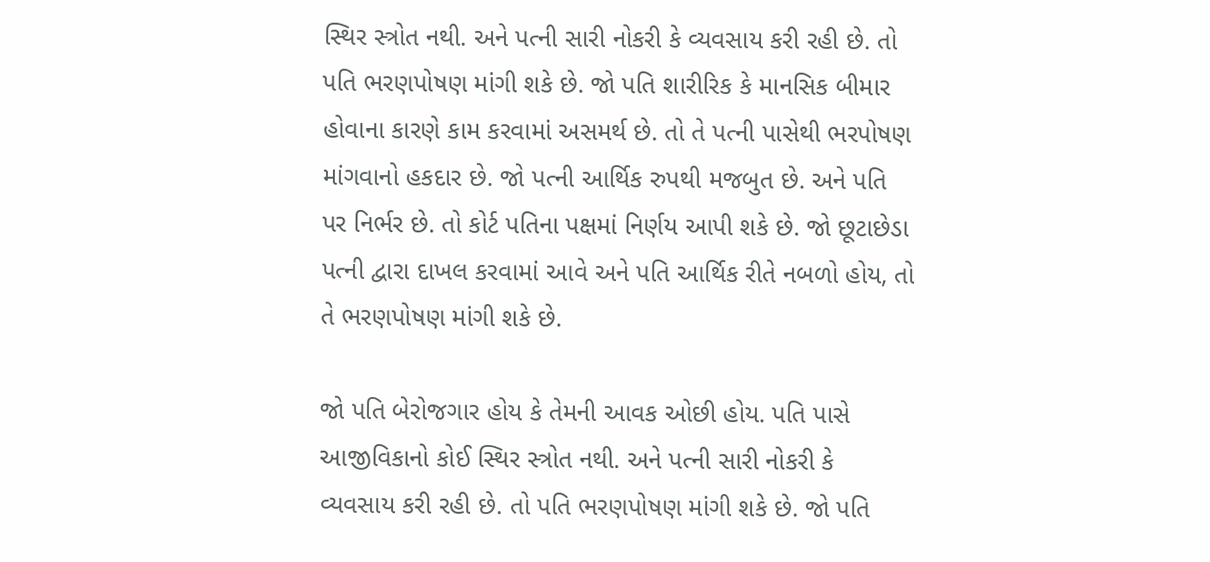સ્થિર સ્ત્રોત નથી. અને પત્ની સારી નોકરી કે વ્યવસાય કરી રહી છે. તો પતિ ભરણપોષણ માંગી શકે છે. જો પતિ શારીરિક કે માનસિક બીમાર હોવાના કારણે કામ કરવામાં અસમર્થ છે. તો તે પત્ની પાસેથી ભરપોષણ માંગવાનો હકદાર છે. જો પત્ની આર્થિક રુપથી મજબુત છે. અને પતિ પર નિર્ભર છે. તો કોર્ટ પતિના પક્ષમાં નિર્ણય આપી શકે છે. જો છૂટાછેડા પત્ની દ્વારા દાખલ કરવામાં આવે અને પતિ આર્થિક રીતે નબળો હોય, તો તે ભરણપોષણ માંગી શકે છે.

જો પતિ બેરોજગાર હોય કે તેમની આવક ઓછી હોય. પતિ પાસે આજીવિકાનો કોઈ સ્થિર સ્ત્રોત નથી. અને પત્ની સારી નોકરી કે વ્યવસાય કરી રહી છે. તો પતિ ભરણપોષણ માંગી શકે છે. જો પતિ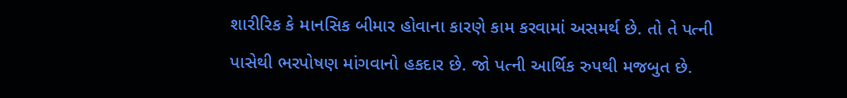શારીરિક કે માનસિક બીમાર હોવાના કારણે કામ કરવામાં અસમર્થ છે. તો તે પત્ની પાસેથી ભરપોષણ માંગવાનો હકદાર છે. જો પત્ની આર્થિક રુપથી મજબુત છે.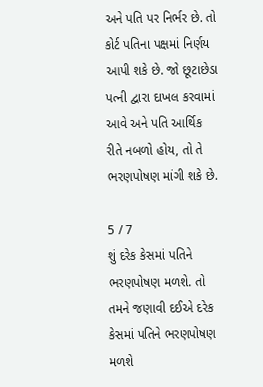અને પતિ પર નિર્ભર છે. તો કોર્ટ પતિના પક્ષમાં નિર્ણય આપી શકે છે. જો છૂટાછેડા પત્ની દ્વારા દાખલ કરવામાં આવે અને પતિ આર્થિક રીતે નબળો હોય, તો તે ભરણપોષણ માંગી શકે છે.

5 / 7
શું દરેક કેસમાં પતિને ભરણપોષણ મળશે. તો તમને જણાવી દઈએ દરેક કેસમાં પતિને ભરણપોષણ મળશે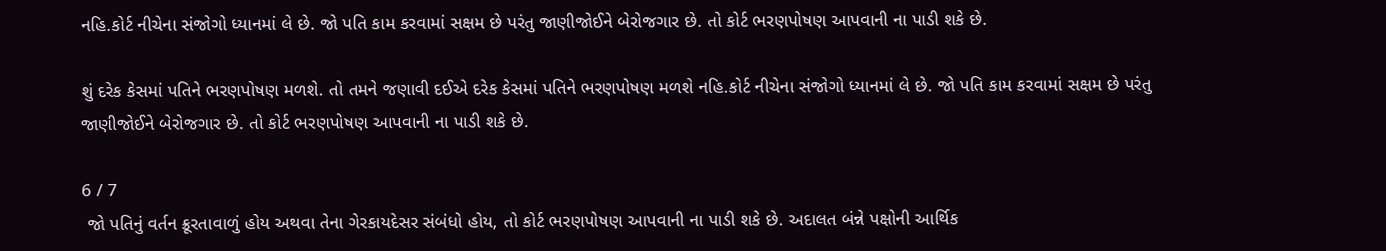નહિ.કોર્ટ નીચેના સંજોગો ધ્યાનમાં લે છે. જો પતિ કામ કરવામાં સક્ષમ છે પરંતુ જાણીજોઈને બેરોજગાર છે. તો કોર્ટ ભરણપોષણ આપવાની ના પાડી શકે છે.

શું દરેક કેસમાં પતિને ભરણપોષણ મળશે. તો તમને જણાવી દઈએ દરેક કેસમાં પતિને ભરણપોષણ મળશે નહિ.કોર્ટ નીચેના સંજોગો ધ્યાનમાં લે છે. જો પતિ કામ કરવામાં સક્ષમ છે પરંતુ જાણીજોઈને બેરોજગાર છે. તો કોર્ટ ભરણપોષણ આપવાની ના પાડી શકે છે.

6 / 7
 જો પતિનું વર્તન ક્રૂરતાવાળું હોય અથવા તેના ગેરકાયદેસર સંબંધો હોય, તો કોર્ટ ભરણપોષણ આપવાની ના પાડી શકે છે. અદાલત બંન્ને પક્ષોની આર્થિક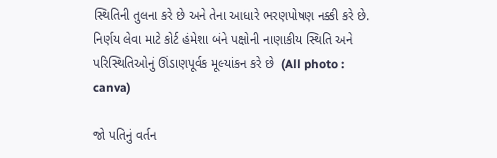સ્થિતિની તુલના કરે છે અને તેના આધારે ભરણપોષણ નક્કી કરે છે. નિર્ણય લેવા માટે કોર્ટ હંમેશા બંને પક્ષોની નાણાકીય સ્થિતિ અને પરિસ્થિતિઓનું ઊંડાણપૂર્વક મૂલ્યાંકન કરે છે  (All photo : canva)

જો પતિનું વર્તન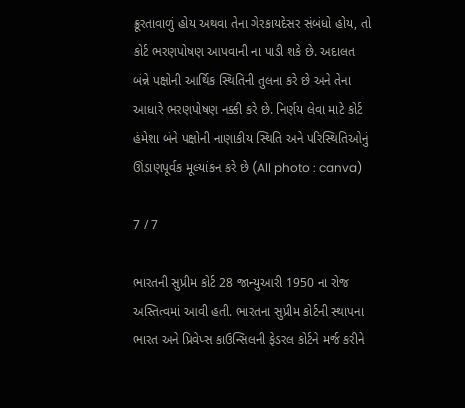ક્રૂરતાવાળું હોય અથવા તેના ગેરકાયદેસર સંબંધો હોય, તો કોર્ટ ભરણપોષણ આપવાની ના પાડી શકે છે. અદાલત બંન્ને પક્ષોની આર્થિક સ્થિતિની તુલના કરે છે અને તેના આધારે ભરણપોષણ નક્કી કરે છે. નિર્ણય લેવા માટે કોર્ટ હંમેશા બંને પક્ષોની નાણાકીય સ્થિતિ અને પરિસ્થિતિઓનું ઊંડાણપૂર્વક મૂલ્યાંકન કરે છે (All photo : canva)

7 / 7

ભારતની સુપ્રીમ કોર્ટ 28 જાન્યુઆરી 1950 ના રોજ અસ્તિત્વમાં આવી હતી. ભારતના સુપ્રીમ કોર્ટની સ્થાપના ભારત અને પ્રિવેપ્સ કાઉન્સિલની ફેડરલ કોર્ટને મર્જ કરીને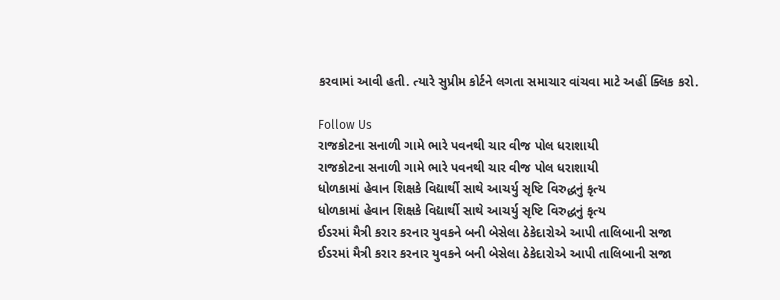કરવામાં આવી હતી. ત્યારે સુપ્રીમ કોર્ટને લગતા સમાચાર વાંચવા માટે અહીં ક્લિક કરો.

Follow Us
રાજકોટના સનાળી ગામે ભારે પવનથી ચાર વીજ પોલ ધરાશાયી
રાજકોટના સનાળી ગામે ભારે પવનથી ચાર વીજ પોલ ધરાશાયી
ધોળકામાં હેવાન શિક્ષકે વિદ્યાર્થી સાથે આચર્યુ સૃષ્ટિ વિરુદ્ધનું કૃત્ય
ધોળકામાં હેવાન શિક્ષકે વિદ્યાર્થી સાથે આચર્યુ સૃષ્ટિ વિરુદ્ધનું કૃત્ય
ઈડરમાં મૈત્રી કરાર કરનાર યુવકને બની બેસેલા ઠેકેદારોએ આપી તાલિબાની સજા
ઈડરમાં મૈત્રી કરાર કરનાર યુવકને બની બેસેલા ઠેકેદારોએ આપી તાલિબાની સજા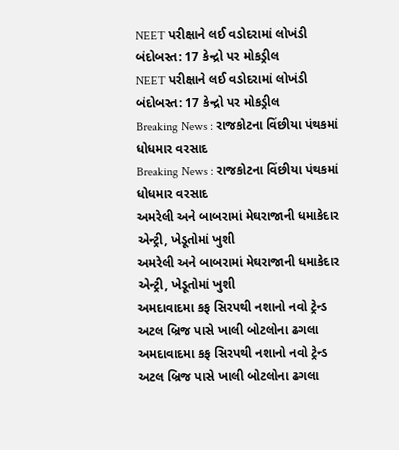NEET પરીક્ષાને લઈ વડોદરામાં લોખંડી બંદોબસ્ત: 17 કેન્દ્રો પર મોકડ્રીલ
NEET પરીક્ષાને લઈ વડોદરામાં લોખંડી બંદોબસ્ત: 17 કેન્દ્રો પર મોકડ્રીલ
Breaking News : રાજકોટના વિંછીયા પંથકમાં ધોધમાર વરસાદ
Breaking News : રાજકોટના વિંછીયા પંથકમાં ધોધમાર વરસાદ
અમરેલી અને બાબરામાં મેઘરાજાની ધમાકેદાર એન્ટ્રી, ખેડૂતોમાં ખુશી
અમરેલી અને બાબરામાં મેઘરાજાની ધમાકેદાર એન્ટ્રી, ખેડૂતોમાં ખુશી
અમદાવાદમા કફ સિરપથી નશાનો નવો ટ્રેન્ડ અટલ બ્રિજ પાસે ખાલી બોટલોના ઢગલા
અમદાવાદમા કફ સિરપથી નશાનો નવો ટ્રેન્ડ અટલ બ્રિજ પાસે ખાલી બોટલોના ઢગલા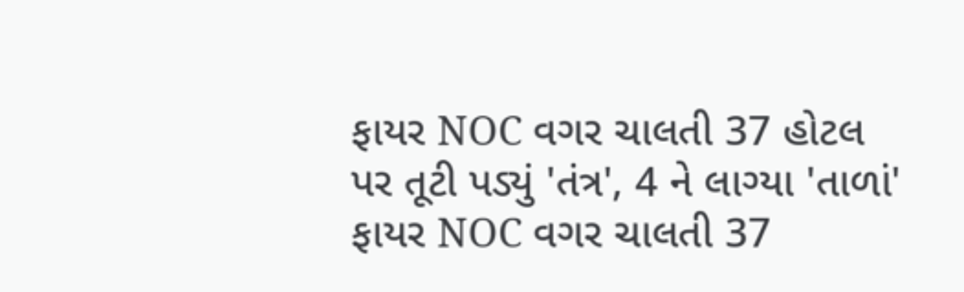ફાયર NOC વગર ચાલતી 37 હોટલ પર તૂટી પડ્યું 'તંત્ર', 4 ને લાગ્યા 'તાળાં'
ફાયર NOC વગર ચાલતી 37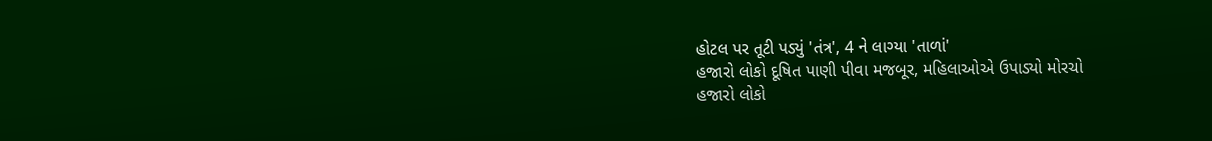હોટલ પર તૂટી પડ્યું 'તંત્ર', 4 ને લાગ્યા 'તાળાં'
હજારો લોકો દૂષિત પાણી પીવા મજબૂર, મહિલાઓએ ઉપાડ્યો મોરચો
હજારો લોકો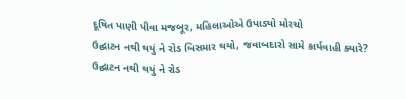દૂષિત પાણી પીવા મજબૂર, મહિલાઓએ ઉપાડ્યો મોરચો
ઉદ્ઘાટન નથી થયું ને રોડ બિસમાર થયો, જવાબદારો સામે કાર્યવાહી ક્યારે?
ઉદ્ઘાટન નથી થયું ને રોડ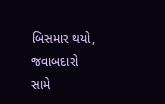બિસમાર થયો, જવાબદારો સામે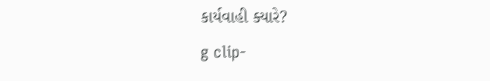કાર્યવાહી ક્યારે?
g clip-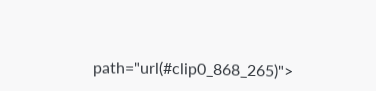path="url(#clip0_868_265)">